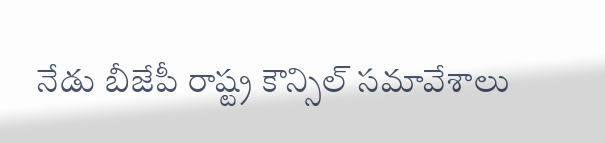నేడు బీజేపీ రాష్ట్ర కౌన్సిల్ సమావేశాలు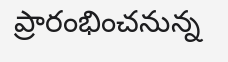ప్రారంభించనున్న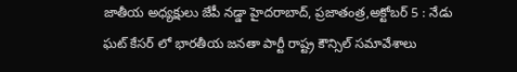జాతీయ అధ్యక్షులు జేపీ నడ్డా హైదరాబాద్, ప్రజాతంత్ర,అక్టోబర్ 5 : నేడు ఘట్ కేసర్ లో భారతీయ జనతా పార్టీ రాష్ట్ర కౌన్సిల్ సమావేశాలు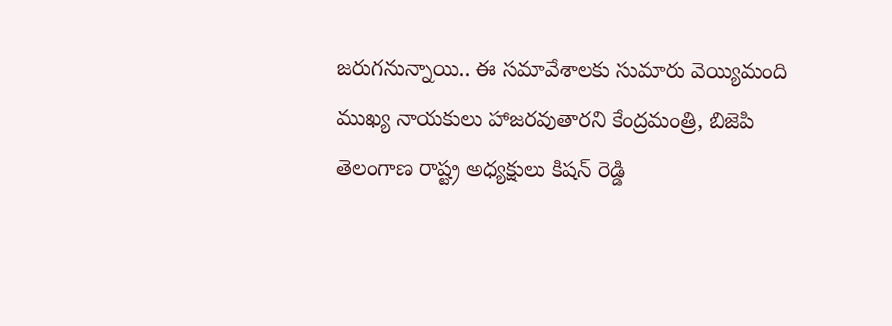జరుగనున్నాయి.. ఈ సమావేశాలకు సుమారు వెయ్యిమంది ముఖ్య నాయకులు హాజరవుతారని కేంద్రమంత్రి, బిజెపి తెలంగాణ రాష్ట్ర అధ్యక్షులు కిషన్ రెడ్డి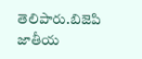తెలిపారు.బిజెపి జాతీయ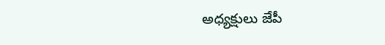అధ్యక్షులు జేపీ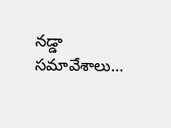నడ్డా సమావేశాలు…